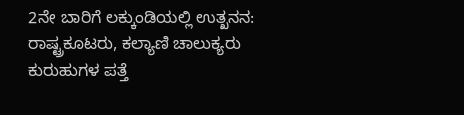2ನೇ ಬಾರಿಗೆ ಲಕ್ಕುಂಡಿಯಲ್ಲಿ ಉತ್ಖನನ: ರಾಷ್ಟ್ರಕೂಟರು, ಕಲ್ಯಾಣಿ ಚಾಲುಕ್ಯರು ಕುರುಹುಗಳ ಪತ್ತೆ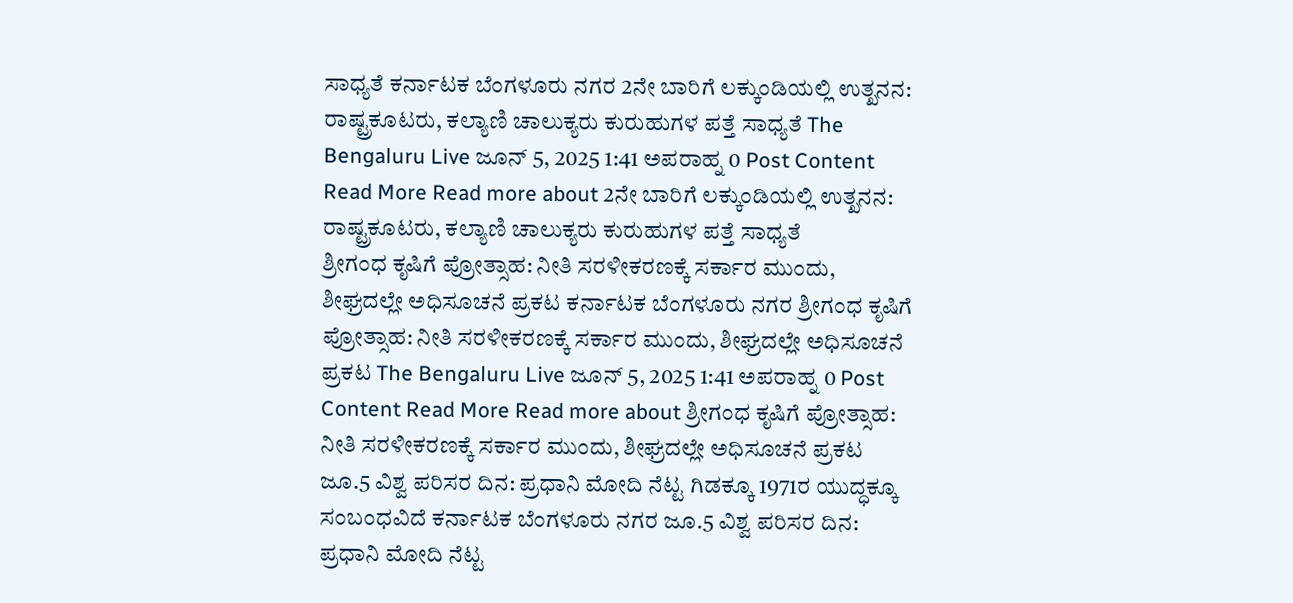ಸಾಧ್ಯತೆ ಕರ್ನಾಟಕ ಬೆಂಗಳೂರು ನಗರ 2ನೇ ಬಾರಿಗೆ ಲಕ್ಕುಂಡಿಯಲ್ಲಿ ಉತ್ಖನನ: ರಾಷ್ಟ್ರಕೂಟರು, ಕಲ್ಯಾಣಿ ಚಾಲುಕ್ಯರು ಕುರುಹುಗಳ ಪತ್ತೆ ಸಾಧ್ಯತೆ The Bengaluru Live ಜೂನ್ 5, 2025 1:41 ಅಪರಾಹ್ನ 0 Post Content Read More Read more about 2ನೇ ಬಾರಿಗೆ ಲಕ್ಕುಂಡಿಯಲ್ಲಿ ಉತ್ಖನನ: ರಾಷ್ಟ್ರಕೂಟರು, ಕಲ್ಯಾಣಿ ಚಾಲುಕ್ಯರು ಕುರುಹುಗಳ ಪತ್ತೆ ಸಾಧ್ಯತೆ
ಶ್ರೀಗಂಧ ಕೃಷಿಗೆ ಪ್ರೋತ್ಸಾಹ: ನೀತಿ ಸರಳೀಕರಣಕ್ಕೆ ಸರ್ಕಾರ ಮುಂದು, ಶೀಘ್ರದಲ್ಲೇ ಅಧಿಸೂಚನೆ ಪ್ರಕಟ ಕರ್ನಾಟಕ ಬೆಂಗಳೂರು ನಗರ ಶ್ರೀಗಂಧ ಕೃಷಿಗೆ ಪ್ರೋತ್ಸಾಹ: ನೀತಿ ಸರಳೀಕರಣಕ್ಕೆ ಸರ್ಕಾರ ಮುಂದು, ಶೀಘ್ರದಲ್ಲೇ ಅಧಿಸೂಚನೆ ಪ್ರಕಟ The Bengaluru Live ಜೂನ್ 5, 2025 1:41 ಅಪರಾಹ್ನ 0 Post Content Read More Read more about ಶ್ರೀಗಂಧ ಕೃಷಿಗೆ ಪ್ರೋತ್ಸಾಹ: ನೀತಿ ಸರಳೀಕರಣಕ್ಕೆ ಸರ್ಕಾರ ಮುಂದು, ಶೀಘ್ರದಲ್ಲೇ ಅಧಿಸೂಚನೆ ಪ್ರಕಟ
ಜೂ.5 ವಿಶ್ವ ಪರಿಸರ ದಿನ: ಪ್ರಧಾನಿ ಮೋದಿ ನೆಟ್ಟ ಗಿಡಕ್ಕೂ 1971ರ ಯುದ್ಧಕ್ಕೂ ಸಂಬಂಧವಿದೆ ಕರ್ನಾಟಕ ಬೆಂಗಳೂರು ನಗರ ಜೂ.5 ವಿಶ್ವ ಪರಿಸರ ದಿನ: ಪ್ರಧಾನಿ ಮೋದಿ ನೆಟ್ಟ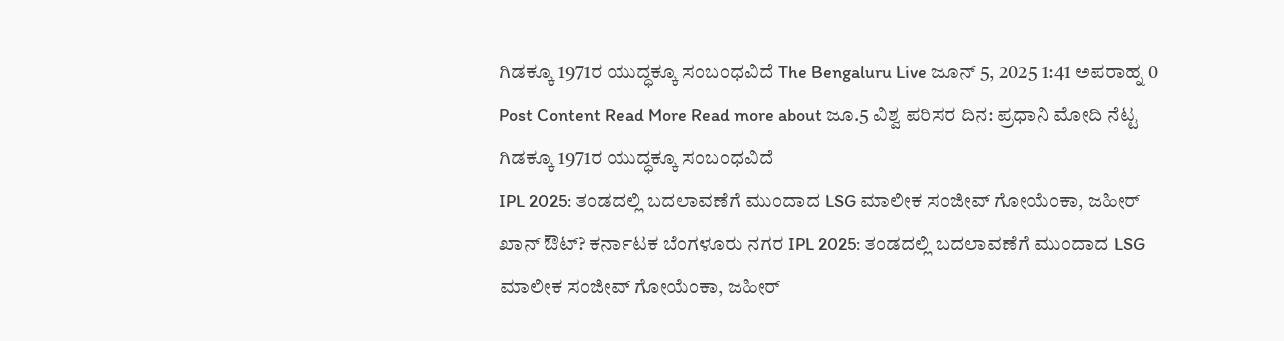ಗಿಡಕ್ಕೂ 1971ರ ಯುದ್ಧಕ್ಕೂ ಸಂಬಂಧವಿದೆ The Bengaluru Live ಜೂನ್ 5, 2025 1:41 ಅಪರಾಹ್ನ 0 Post Content Read More Read more about ಜೂ.5 ವಿಶ್ವ ಪರಿಸರ ದಿನ: ಪ್ರಧಾನಿ ಮೋದಿ ನೆಟ್ಟ ಗಿಡಕ್ಕೂ 1971ರ ಯುದ್ಧಕ್ಕೂ ಸಂಬಂಧವಿದೆ
IPL 2025: ತಂಡದಲ್ಲಿ ಬದಲಾವಣೆಗೆ ಮುಂದಾದ LSG ಮಾಲೀಕ ಸಂಜೀವ್ ಗೋಯೆಂಕಾ, ಜಹೀರ್ ಖಾನ್ ಔಟ್? ಕರ್ನಾಟಕ ಬೆಂಗಳೂರು ನಗರ IPL 2025: ತಂಡದಲ್ಲಿ ಬದಲಾವಣೆಗೆ ಮುಂದಾದ LSG ಮಾಲೀಕ ಸಂಜೀವ್ ಗೋಯೆಂಕಾ, ಜಹೀರ್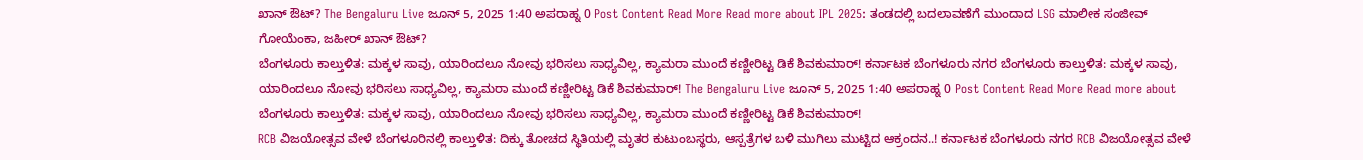ಖಾನ್ ಔಟ್? The Bengaluru Live ಜೂನ್ 5, 2025 1:40 ಅಪರಾಹ್ನ 0 Post Content Read More Read more about IPL 2025: ತಂಡದಲ್ಲಿ ಬದಲಾವಣೆಗೆ ಮುಂದಾದ LSG ಮಾಲೀಕ ಸಂಜೀವ್ ಗೋಯೆಂಕಾ, ಜಹೀರ್ ಖಾನ್ ಔಟ್?
ಬೆಂಗಳೂರು ಕಾಲ್ತುಳಿತ: ಮಕ್ಕಳ ಸಾವು, ಯಾರಿಂದಲೂ ನೋವು ಭರಿಸಲು ಸಾಧ್ಯವಿಲ್ಲ, ಕ್ಯಾಮರಾ ಮುಂದೆ ಕಣ್ಣೀರಿಟ್ಟ ಡಿಕೆ ಶಿವಕುಮಾರ್! ಕರ್ನಾಟಕ ಬೆಂಗಳೂರು ನಗರ ಬೆಂಗಳೂರು ಕಾಲ್ತುಳಿತ: ಮಕ್ಕಳ ಸಾವು, ಯಾರಿಂದಲೂ ನೋವು ಭರಿಸಲು ಸಾಧ್ಯವಿಲ್ಲ, ಕ್ಯಾಮರಾ ಮುಂದೆ ಕಣ್ಣೀರಿಟ್ಟ ಡಿಕೆ ಶಿವಕುಮಾರ್! The Bengaluru Live ಜೂನ್ 5, 2025 1:40 ಅಪರಾಹ್ನ 0 Post Content Read More Read more about ಬೆಂಗಳೂರು ಕಾಲ್ತುಳಿತ: ಮಕ್ಕಳ ಸಾವು, ಯಾರಿಂದಲೂ ನೋವು ಭರಿಸಲು ಸಾಧ್ಯವಿಲ್ಲ, ಕ್ಯಾಮರಾ ಮುಂದೆ ಕಣ್ಣೀರಿಟ್ಟ ಡಿಕೆ ಶಿವಕುಮಾರ್!
RCB ವಿಜಯೋತ್ಸವ ವೇಳೆ ಬೆಂಗಳೂರಿನಲ್ಲಿ ಕಾಲ್ತುಳಿತ: ದಿಕ್ಕು ತೋಚದ ಸ್ಥಿತಿಯಲ್ಲಿ ಮೃತರ ಕುಟುಂಬಸ್ಥರು, ಆಸ್ಪತ್ರೆಗಳ ಬಳಿ ಮುಗಿಲು ಮುಟ್ಟಿದ ಆಕ್ರಂದನ..! ಕರ್ನಾಟಕ ಬೆಂಗಳೂರು ನಗರ RCB ವಿಜಯೋತ್ಸವ ವೇಳೆ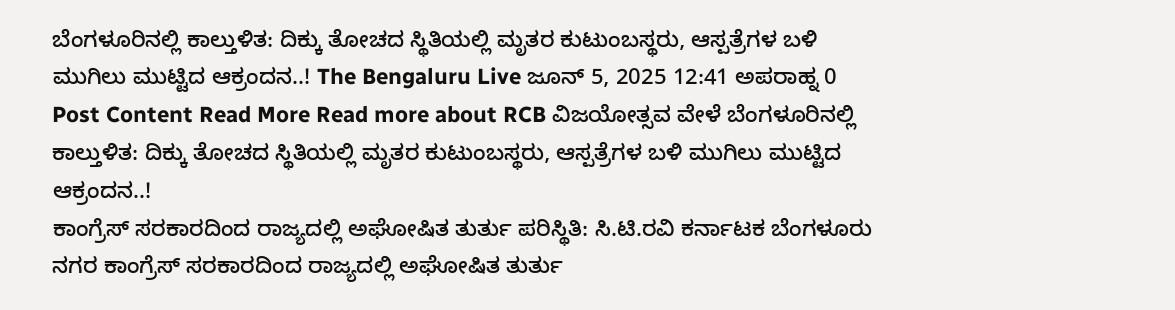ಬೆಂಗಳೂರಿನಲ್ಲಿ ಕಾಲ್ತುಳಿತ: ದಿಕ್ಕು ತೋಚದ ಸ್ಥಿತಿಯಲ್ಲಿ ಮೃತರ ಕುಟುಂಬಸ್ಥರು, ಆಸ್ಪತ್ರೆಗಳ ಬಳಿ ಮುಗಿಲು ಮುಟ್ಟಿದ ಆಕ್ರಂದನ..! The Bengaluru Live ಜೂನ್ 5, 2025 12:41 ಅಪರಾಹ್ನ 0 Post Content Read More Read more about RCB ವಿಜಯೋತ್ಸವ ವೇಳೆ ಬೆಂಗಳೂರಿನಲ್ಲಿ ಕಾಲ್ತುಳಿತ: ದಿಕ್ಕು ತೋಚದ ಸ್ಥಿತಿಯಲ್ಲಿ ಮೃತರ ಕುಟುಂಬಸ್ಥರು, ಆಸ್ಪತ್ರೆಗಳ ಬಳಿ ಮುಗಿಲು ಮುಟ್ಟಿದ ಆಕ್ರಂದನ..!
ಕಾಂಗ್ರೆಸ್ ಸರಕಾರದಿಂದ ರಾಜ್ಯದಲ್ಲಿ ಅಘೋಷಿತ ತುರ್ತು ಪರಿಸ್ಥಿತಿ: ಸಿ.ಟಿ.ರವಿ ಕರ್ನಾಟಕ ಬೆಂಗಳೂರು ನಗರ ಕಾಂಗ್ರೆಸ್ ಸರಕಾರದಿಂದ ರಾಜ್ಯದಲ್ಲಿ ಅಘೋಷಿತ ತುರ್ತು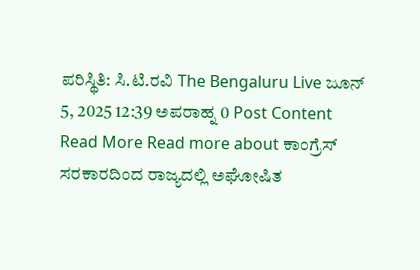ಪರಿಸ್ಥಿತಿ: ಸಿ.ಟಿ.ರವಿ The Bengaluru Live ಜೂನ್ 5, 2025 12:39 ಅಪರಾಹ್ನ 0 Post Content Read More Read more about ಕಾಂಗ್ರೆಸ್ ಸರಕಾರದಿಂದ ರಾಜ್ಯದಲ್ಲಿ ಅಘೋಷಿತ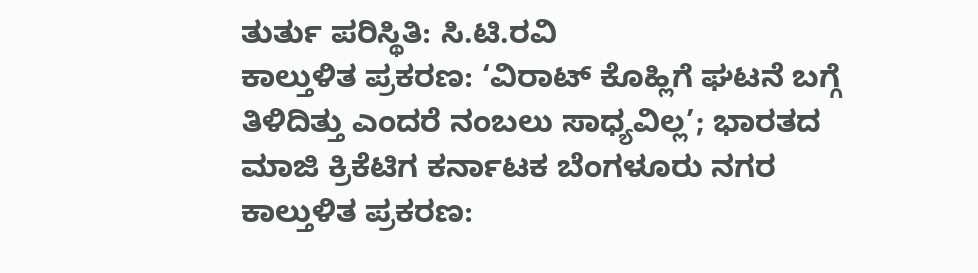ತುರ್ತು ಪರಿಸ್ಥಿತಿ: ಸಿ.ಟಿ.ರವಿ
ಕಾಲ್ತುಳಿತ ಪ್ರಕರಣ: ‘ವಿರಾಟ್ ಕೊಹ್ಲಿಗೆ ಘಟನೆ ಬಗ್ಗೆ ತಿಳಿದಿತ್ತು ಎಂದರೆ ನಂಬಲು ಸಾಧ್ಯವಿಲ್ಲ’; ಭಾರತದ ಮಾಜಿ ಕ್ರಿಕೆಟಿಗ ಕರ್ನಾಟಕ ಬೆಂಗಳೂರು ನಗರ ಕಾಲ್ತುಳಿತ ಪ್ರಕರಣ: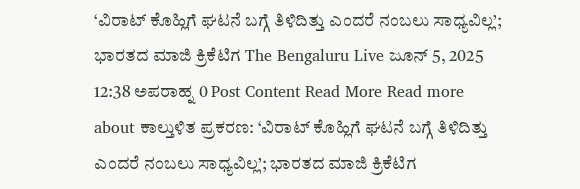‘ವಿರಾಟ್ ಕೊಹ್ಲಿಗೆ ಘಟನೆ ಬಗ್ಗೆ ತಿಳಿದಿತ್ತು ಎಂದರೆ ನಂಬಲು ಸಾಧ್ಯವಿಲ್ಲ’; ಭಾರತದ ಮಾಜಿ ಕ್ರಿಕೆಟಿಗ The Bengaluru Live ಜೂನ್ 5, 2025 12:38 ಅಪರಾಹ್ನ 0 Post Content Read More Read more about ಕಾಲ್ತುಳಿತ ಪ್ರಕರಣ: ‘ವಿರಾಟ್ ಕೊಹ್ಲಿಗೆ ಘಟನೆ ಬಗ್ಗೆ ತಿಳಿದಿತ್ತು ಎಂದರೆ ನಂಬಲು ಸಾಧ್ಯವಿಲ್ಲ’; ಭಾರತದ ಮಾಜಿ ಕ್ರಿಕೆಟಿಗ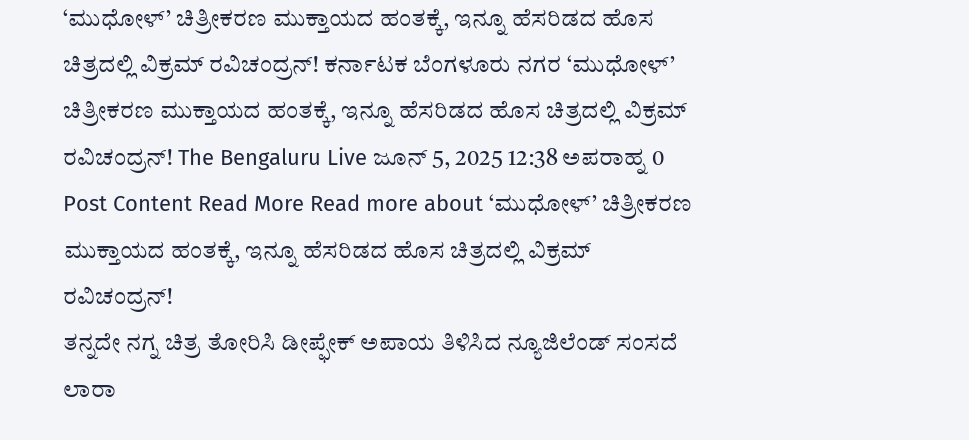‘ಮುಧೋಳ್’ ಚಿತ್ರೀಕರಣ ಮುಕ್ತಾಯದ ಹಂತಕ್ಕೆ, ಇನ್ನೂ ಹೆಸರಿಡದ ಹೊಸ ಚಿತ್ರದಲ್ಲಿ ವಿಕ್ರಮ್ ರವಿಚಂದ್ರನ್! ಕರ್ನಾಟಕ ಬೆಂಗಳೂರು ನಗರ ‘ಮುಧೋಳ್’ ಚಿತ್ರೀಕರಣ ಮುಕ್ತಾಯದ ಹಂತಕ್ಕೆ, ಇನ್ನೂ ಹೆಸರಿಡದ ಹೊಸ ಚಿತ್ರದಲ್ಲಿ ವಿಕ್ರಮ್ ರವಿಚಂದ್ರನ್! The Bengaluru Live ಜೂನ್ 5, 2025 12:38 ಅಪರಾಹ್ನ 0 Post Content Read More Read more about ‘ಮುಧೋಳ್’ ಚಿತ್ರೀಕರಣ ಮುಕ್ತಾಯದ ಹಂತಕ್ಕೆ, ಇನ್ನೂ ಹೆಸರಿಡದ ಹೊಸ ಚಿತ್ರದಲ್ಲಿ ವಿಕ್ರಮ್ ರವಿಚಂದ್ರನ್!
ತನ್ನದೇ ನಗ್ನ ಚಿತ್ರ ತೋರಿಸಿ ಡೀಪ್ಫೇಕ್ ಅಪಾಯ ತಿಳಿಸಿದ ನ್ಯೂಜಿಲೆಂಡ್ ಸಂಸದೆ ಲಾರಾ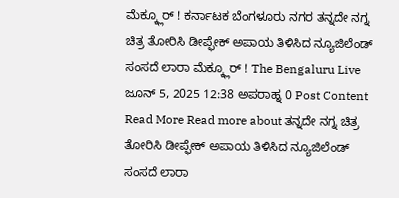ಮೆಕ್ಕ್ಲೂರ್ ! ಕರ್ನಾಟಕ ಬೆಂಗಳೂರು ನಗರ ತನ್ನದೇ ನಗ್ನ ಚಿತ್ರ ತೋರಿಸಿ ಡೀಪ್ಫೇಕ್ ಅಪಾಯ ತಿಳಿಸಿದ ನ್ಯೂಜಿಲೆಂಡ್ ಸಂಸದೆ ಲಾರಾ ಮೆಕ್ಕ್ಲೂರ್ ! The Bengaluru Live ಜೂನ್ 5, 2025 12:38 ಅಪರಾಹ್ನ 0 Post Content Read More Read more about ತನ್ನದೇ ನಗ್ನ ಚಿತ್ರ ತೋರಿಸಿ ಡೀಪ್ಫೇಕ್ ಅಪಾಯ ತಿಳಿಸಿದ ನ್ಯೂಜಿಲೆಂಡ್ ಸಂಸದೆ ಲಾರಾ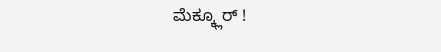ಮೆಕ್ಕ್ಲೂರ್ !